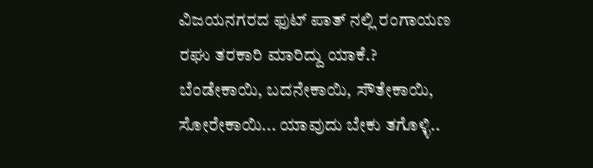ವಿಜಯನಗರದ ಫುಟ್ ಪಾತ್ ನಲ್ಲಿ ರಂಗಾಯಣ ರಘು ತರಕಾರಿ ಮಾರಿದ್ದು ಯಾಕೆ.?
ಬೆಂಡೇಕಾಯಿ, ಬದನೇಕಾಯಿ, ಸೌತೇಕಾಯಿ, ಸೋರೇಕಾಯಿ... ಯಾವುದು ಬೇಕು ತಗೊಳ್ಳಿ..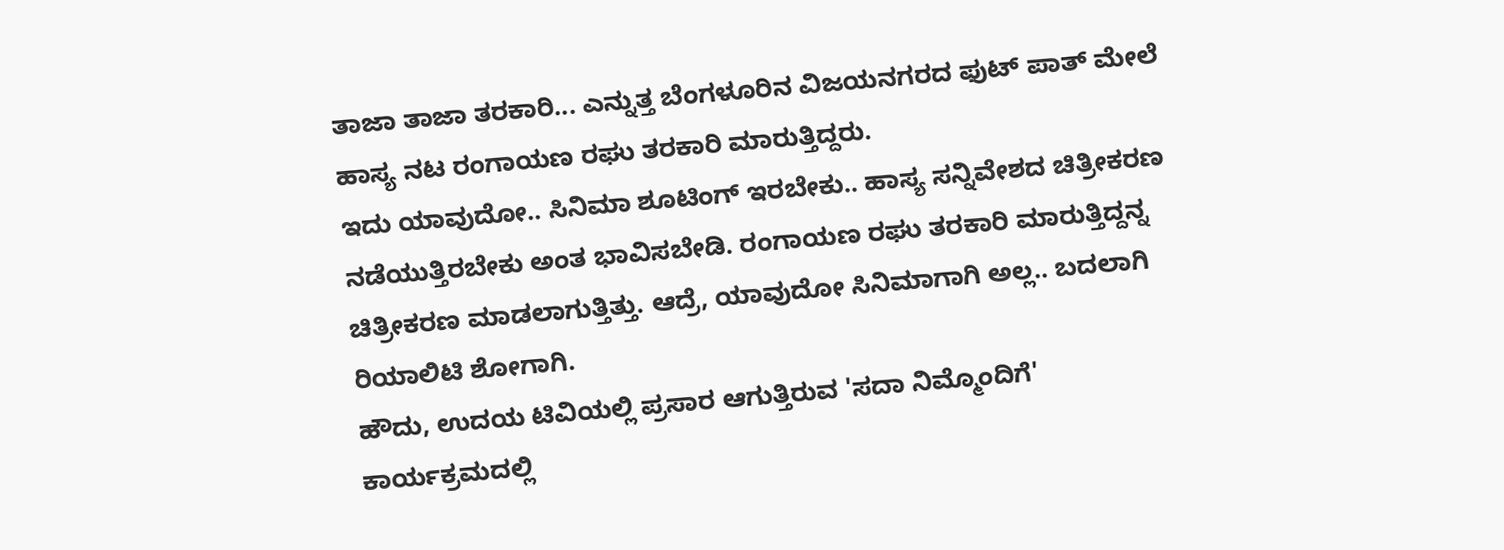ತಾಜಾ ತಾಜಾ ತರಕಾರಿ... ಎನ್ನುತ್ತ ಬೆಂಗಳೂರಿನ ವಿಜಯನಗರದ ಫುಟ್ ಪಾತ್ ಮೇಲೆ ಹಾಸ್ಯ ನಟ ರಂಗಾಯಣ ರಘು ತರಕಾರಿ ಮಾರುತ್ತಿದ್ದರು.
ಇದು ಯಾವುದೋ.. ಸಿನಿಮಾ ಶೂಟಿಂಗ್ ಇರಬೇಕು.. ಹಾಸ್ಯ ಸನ್ನಿವೇಶದ ಚಿತ್ರೀಕರಣ ನಡೆಯುತ್ತಿರಬೇಕು ಅಂತ ಭಾವಿಸಬೇಡಿ. ರಂಗಾಯಣ ರಘು ತರಕಾರಿ ಮಾರುತ್ತಿದ್ದನ್ನ ಚಿತ್ರೀಕರಣ ಮಾಡಲಾಗುತ್ತಿತ್ತು. ಆದ್ರೆ, ಯಾವುದೋ ಸಿನಿಮಾಗಾಗಿ ಅಲ್ಲ.. ಬದಲಾಗಿ ರಿಯಾಲಿಟಿ ಶೋಗಾಗಿ.
ಹೌದು, ಉದಯ ಟಿವಿಯಲ್ಲಿ ಪ್ರಸಾರ ಆಗುತ್ತಿರುವ 'ಸದಾ ನಿಮ್ಮೊಂದಿಗೆ' ಕಾರ್ಯಕ್ರಮದಲ್ಲಿ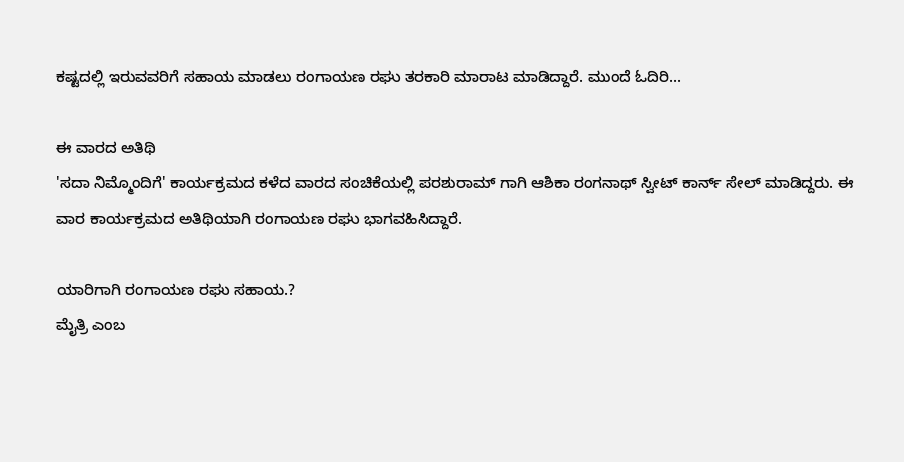ಕಷ್ಟದಲ್ಲಿ ಇರುವವರಿಗೆ ಸಹಾಯ ಮಾಡಲು ರಂಗಾಯಣ ರಘು ತರಕಾರಿ ಮಾರಾಟ ಮಾಡಿದ್ದಾರೆ. ಮುಂದೆ ಓದಿರಿ...

ಈ ವಾರದ ಅತಿಥಿ
'ಸದಾ ನಿಮ್ಮೊಂದಿಗೆ' ಕಾರ್ಯಕ್ರಮದ ಕಳೆದ ವಾರದ ಸಂಚಿಕೆಯಲ್ಲಿ ಪರಶುರಾಮ್ ಗಾಗಿ ಆಶಿಕಾ ರಂಗನಾಥ್ ಸ್ವೀಟ್ ಕಾರ್ನ್ ಸೇಲ್ ಮಾಡಿದ್ದರು. ಈ ವಾರ ಕಾರ್ಯಕ್ರಮದ ಅತಿಥಿಯಾಗಿ ರಂಗಾಯಣ ರಘು ಭಾಗವಹಿಸಿದ್ದಾರೆ.

ಯಾರಿಗಾಗಿ ರಂಗಾಯಣ ರಘು ಸಹಾಯ.?
ಮೈತ್ರಿ ಎಂಬ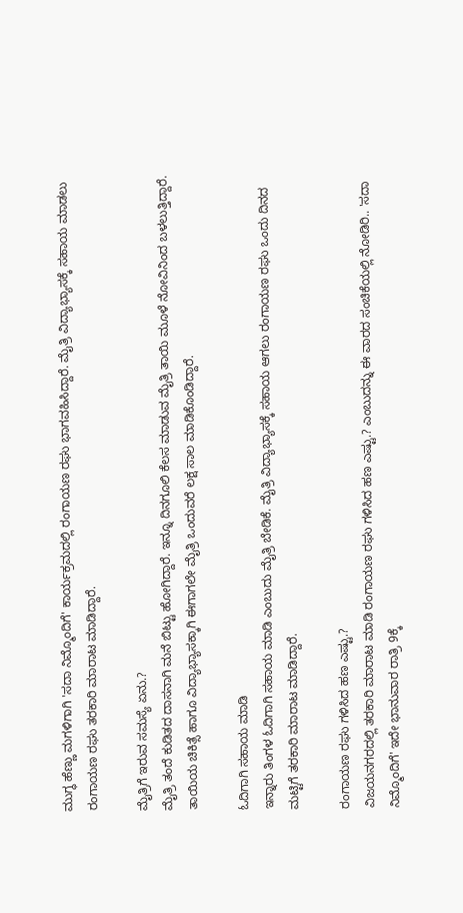ಮುಗ್ಧ ಹೆಣ್ಣು ಮಗಳಿಗಾಗಿ 'ಸದಾ ನಿಮ್ಮೊಂದಿಗೆ' ಕಾರ್ಯಕ್ರಮದಲ್ಲಿ ರಂಗಾಯಣ ರಘು ಭಾಗವಹಿಸಿದ್ದಾರೆ. ಮೈತ್ರಿ ವಿದ್ಯಾಭ್ಯಾಸಕ್ಕೆ ಸಹಾಯ ಮಾಡಲು ರಂಗಾಯಣ ರಘು ತರಕಾರಿ ಮಾರಾಟ ಮಾಡಿದ್ದಾರೆ.

ಮೈತ್ರಿಗೆ ಇರುವ ಸಮಸ್ಯೆ ಏನು.?
ಮೈತ್ರಿ ತಂದೆ ಕುಡಿತದ ದಾಸನಾಗಿ ಮನೆ ಬಿಟ್ಟು ಹೋಗಿದ್ದಾರೆ. ಇನ್ನೂ ದಿನಗೂಲಿ ಕೆಲಸ ಮಾಡುವ ಮೈತ್ರಿ ತಾಯಿ ಮೂಳೆ ನೋವಿನಿಂದ ಬಳಲುತ್ತಿದ್ದಾರೆ. ತಾಯಿಯ ಚಿಕಿತ್ಸೆ ಹಾಗೂ ವಿದ್ಯಾಭ್ಯಾಸಕ್ಕಾಗಿ ಈಗಾಗಲೇ ಮೈತ್ರಿ ಒಂದುವರೆ ಲಕ್ಷ ಸಾಲ ಮಾಡಿಕೊಂಡಿದ್ದಾರೆ.

ಓದಿಗಾಗಿ ಸಹಾಯ ಮಾಡಿ
ಇನ್ನಾರು ತಿಂಗಳ ಓದಿಗಾಗಿ ಸಹಾಯ ಮಾಡಿ ಎಂಬುದು ಮೈತ್ರಿ ಬೇಡಿಕೆ. ಮೈತ್ರಿ ವಿದ್ಯಾಭ್ಯಾಸಕ್ಕೆ ಸಹಾಯ ಆಗಲು ರಂಗಾಯಣ ರಘು ಒಂದು ದಿನದ ಮಟ್ಟಿಗೆ ತರಕಾರಿ ಮಾರಾಟ ಮಾಡಿದ್ದಾರೆ.

ರಂಗಾಯಣ ರಘು ಗಳಿಸಿದ ಹಣ ಎಷ್ಟು.?
ವಿಜಯನಗರದಲ್ಲಿ ತರಕಾರಿ ಮಾರಾಟ ಮಾಡಿ ರಂಗಾಯಣ ರಘು ಗಳಿಸಿದ ಹಣ ಎಷ್ಟು.? ಎಂಬುದನ್ನು ಈ ವಾರದ ಸಂಚಿಕೆಯಲ್ಲಿ ನೋಡಿರಿ.. 'ಸದಾ ನಿಮ್ಮೊಂದಿಗೆ' ಇದೇ ಭಾನುವಾರ ರಾತ್ರಿ 9ಕ್ಕೆ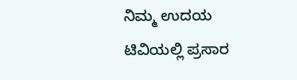ನಿಮ್ಮ ಉದಯ ಟಿವಿಯಲ್ಲಿ ಪ್ರಸಾರ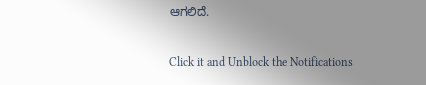ಆಗಲಿದೆ.


Click it and Unblock the Notifications